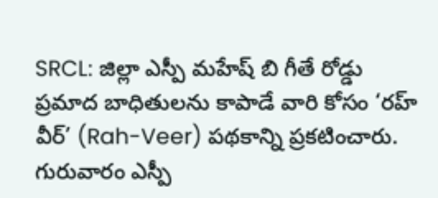SRCL: జిల్లా ఎస్పీ మహేష్ బి గీతే రోడ్డు ప్రమాద బాధితులను కాపాడే వారి కోసం ‘రహ్ వీర్’ (Rah-Veer) పథకాన్ని ప్రకటించారు. గురువారం ఎస్పీ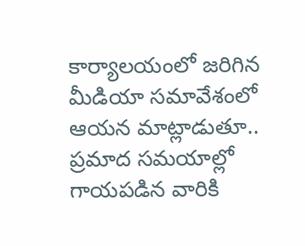కార్యాలయంలో జరిగిన మీడియా సమావేశంలో ఆయన మాట్లాడుతూ.. ప్రమాద సమయాల్లో గాయపడిన వారికి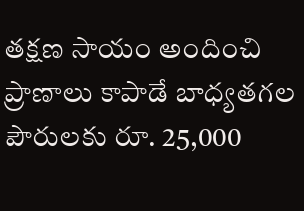తక్షణ సాయం అందించి ప్రాణాలు కాపాడే బాధ్యతగల పౌరులకు రూ. 25,000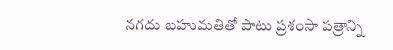నగదు బహుమతితో పాటు ప్రశంసా పత్రాన్ని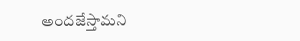అందజేస్తామని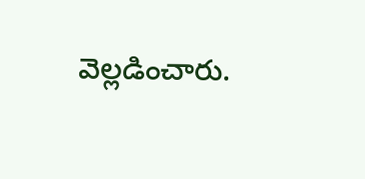వెల్లడించారు.